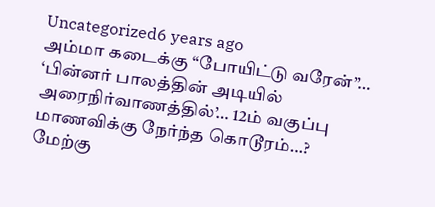Uncategorized6 years ago
அம்மா கடைக்கு “போயிட்டு வரேன்”… ‘பின்னர் பாலத்தின் அடியில் அரைநிர்வாணத்தில்’… 12ம் வகுப்பு மாணவிக்கு நேர்ந்த கொடூரம்…?
மேற்கு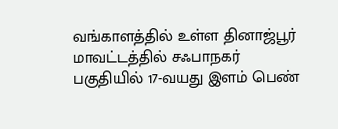வங்காளத்தில் உள்ள தினாஜ்பூர் மாவட்டத்தில் சஃபாநகர் பகுதியில் 17-வயது இளம் பெண்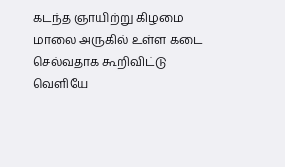கடந்த ஞாயிற்று கிழமை மாலை அருகில் உள்ள கடை செல்வதாக கூறிவிட்டு வெளியே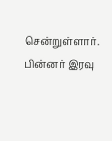சென்றுள்ளார். பின்னர் இரவு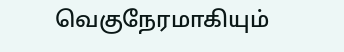வெகுநேரமாகியும்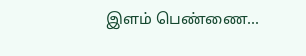இளம் பெண்ணை...